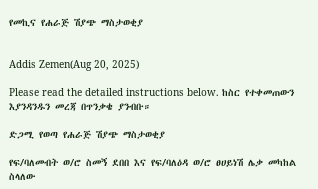የመኪና የሐራጅ ሽያጭ ማስታወቂያ


Addis Zemen(Aug 20, 2025)

Please read the detailed instructions below. ከስር የተቀመጠውን እያንዳንዱን መረጃ በጥንቃቄ ያንብቡ።

ድጋሚ የወጣ የሐራጅ ሽያጭ ማስታወቂያ

የፍ/ባለመብት ወ/ሮ ስመኝ ደበበ እና የፍ/ባለዕዳ ወ/ሮ ፀሀይነሽ ሌቃ መካከል ስላለው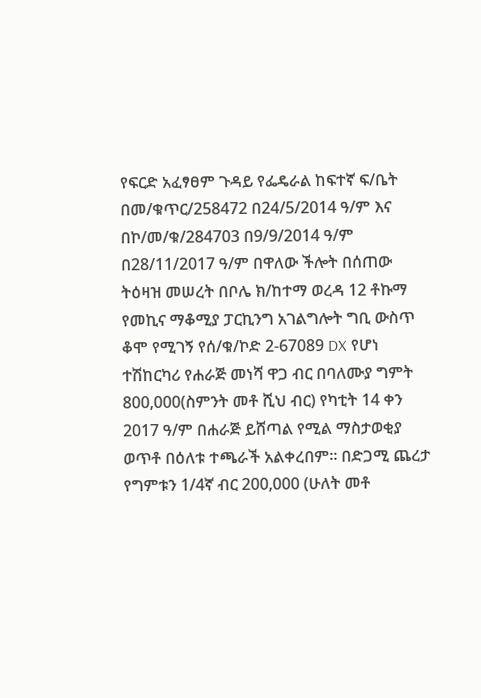የፍርድ አፈፃፀም ጉዳይ የፌዴራል ከፍተኛ ፍ/ቤት በመ/ቁጥር/258472 በ24/5/2014 ዓ/ም እና በኮ/መ/ቁ/284703 በ9/9/2014 ዓ/ም በ28/11/2017 ዓ/ም በዋለው ችሎት በሰጠው ትዕዛዝ መሠረት በቦሌ ክ/ከተማ ወረዳ 12 ቶኩማ የመኪና ማቆሚያ ፓርኪንግ አገልግሎት ግቢ ውስጥ ቆሞ የሚገኝ የሰ/ቁ/ኮድ 2-67089 DX የሆነ ተሽከርካሪ የሐራጅ መነሻ ዋጋ ብር በባለሙያ ግምት 800,000(ስምንት መቶ ሺህ ብር) የካቲት 14 ቀን 2017 ዓ/ም በሐራጅ ይሸጣል የሚል ማስታወቂያ ወጥቶ በዕለቱ ተጫራች አልቀረበም፡፡ በድጋሚ ጨረታ የግምቱን 1/4ኛ ብር 200,000 (ሁለት መቶ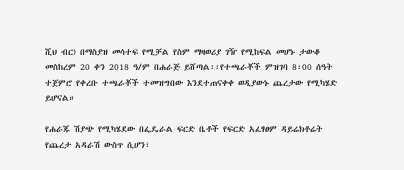ሺህ ብር) በማስያዝ መሳተፍ የሚቻል የስም ማዛወሪያ ገዥ የሚከፍል መሆኑ ታውቆ መስከረም 20 ቀን 2018 ዓ/ም በሐራጅ ይሸጣል፡፡የተጫራቾች ምዝገባ 8፡00 ሰዓት ተጀምሮ የቀረቡ ተጫራቾች ተመዝግበው እንደተጠናቀቀ ወዲያውኑ ጨረታው የሚካሄድ ይሆናል።

የሐራጁ ሽያጭ የሚካሄደው በፌዴራል ፍርድ ቤቶች የፍርድ አፈፃፀም ዳይሬክቶሬት የጨረታ አዳራሽ ውስጥ ሲሆን፣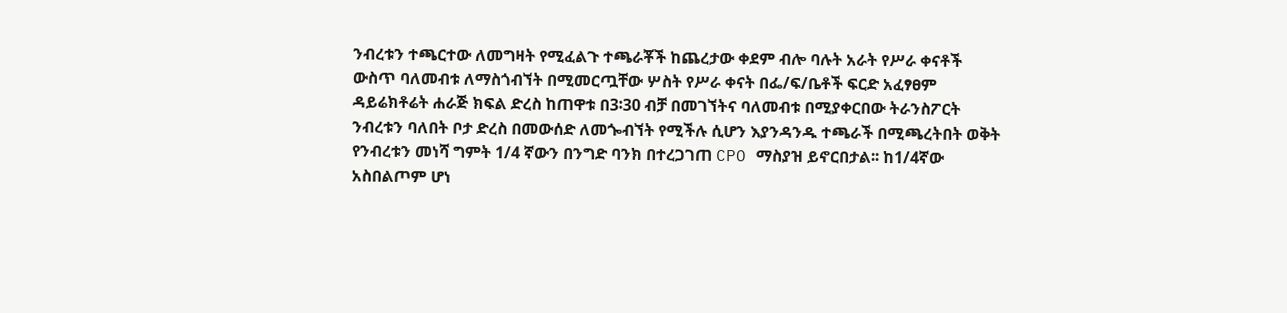ንብረቱን ተጫርተው ለመግዛት የሚፈልጉ ተጫራቾች ከጨረታው ቀደም ብሎ ባሉት አራት የሥራ ቀናቶች ውስጥ ባለመብቱ ለማስጎብኘት በሚመርጧቸው ሦስት የሥራ ቀናት በፌ/ፍ/ቤቶች ፍርድ አፈፃፀም ዳይሬክቶሬት ሐራጅ ክፍል ድረስ ከጠዋቱ በ3፡30 ብቻ በመገኘትና ባለመብቱ በሚያቀርበው ትራንስፖርት ንብረቱን ባለበት ቦታ ድረስ በመውሰድ ለመጐብኘት የሚችሉ ሲሆን እያንዳንዱ ተጫራች በሚጫረትበት ወቅት የንብረቱን መነሻ ግምት 1/4 ኛውን በንግድ ባንክ በተረጋገጠ CPO ማስያዝ ይኖርበታል፡፡ ከ1/4ኛው አስበልጦም ሆነ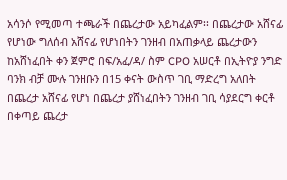አሳንሶ የሚመጣ ተጫራች በጨረታው አይካፈልም፡፡ በጨረታው አሸናፊ የሆነው ግለሰብ አሸናፊ የሆነበትን ገንዘብ በአጠቃላይ ጨረታውን ከአሸነፈበት ቀን ጀምሮ በፍ/አፈ/ዳ/ ስም CPO አሠርቶ በኢትዮያ ንግድ ባንክ ብቻ ሙሉ ገንዘቡን በ15 ቀናት ውስጥ ገቢ ማድረግ አለበት በጨረታ አሸናፊ የሆነ በጨረታ ያሸነፈበትን ገንዘብ ገቢ ሳያደርግ ቀርቶ በቀጣይ ጨረታ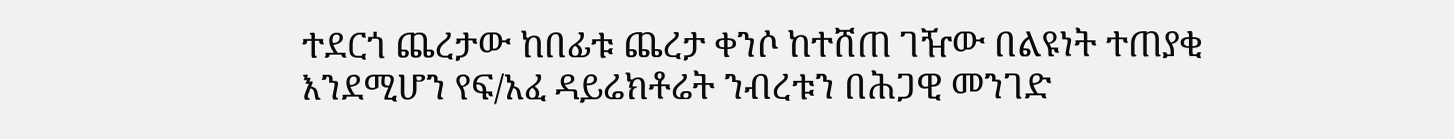ተደርጎ ጨረታው ከበፊቱ ጨረታ ቀንሶ ከተሸጠ ገዥው በልዩነት ተጠያቂ እንደሚሆን የፍ/አፈ ዳይሬክቶሬት ንብረቱን በሕጋዊ መንገድ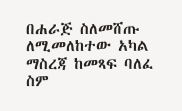በሐራጅ ስለመሸጡ ለሚመለከተው አካል ማስረጃ ከመጻፍ ባለፈ ስም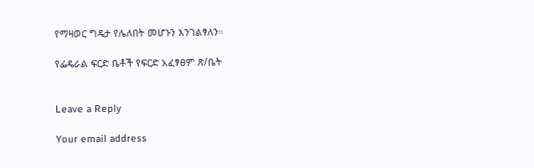የማዛወር ግዴታ የሌለበት መሆኑን እንገልፃለን።

የፌዴራል ፍርድ ቤቶች የፍርድ አፈፃፀም ጽ/ቤት


Leave a Reply

Your email address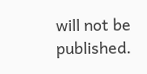will not be published.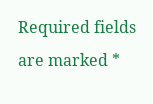Required fields are marked *